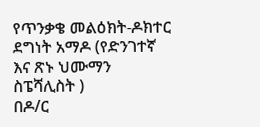የጥንቃቄ መልዕክት-ዶክተር ደግነት አማዶ (የድንገተኛ እና ጽኑ ህሙማን ስፔሻሊስት )
በዶ/ር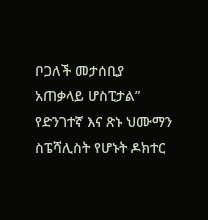ቦጋለች መታሰቢያ አጠቃላይ ሆስፒታል” የድንገተኛ እና ጽኑ ህሙማን ስፔሻሊስት የሆኑት ዶክተር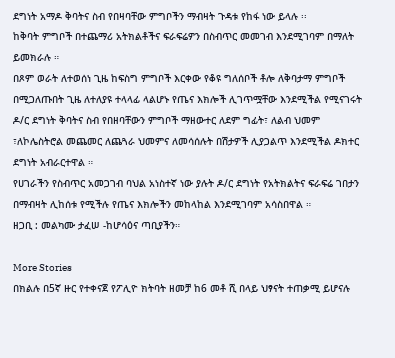ደግነት አማዶ ቅባትና ስብ የበዛባቸው ምግቦችን ማብዛት ጉዳቱ የከፋ ነው ይላሉ ፡፡
ከቅባት ምግቦች በተጨማሪ አትክልቶችና ፍራፍሬዎን በስብጥር መመገብ እንደሚገባም በማለት ይመክራሉ ።
በጾም ወራት ለተወሰነ ጊዜ ከፍስግ ምግቦች እርቀው የቆዩ ግለሰቦች ቶሎ ለቅባታማ ምግቦች በሚጋለጡበት ጊዜ ለተለያዩ ተላላፊ ላልሆኑ የጤና እክሎች ሊገጥሟቸው እንደሚችል የሚናገሩት ዶ/ር ደግነት ቅባትና ስብ የበዘባቸውን ምግቦች ማዘውተር ለደም ግፊት፣ ለልብ ህመም ፣ለኮሌስትሮል መጨመር ለጨጓራ ህመምና ለመሳሰሉት በሽታዎች ሊያጋልጥ እንደሚችል ዶክተር ደግነት አብራርተዋል ።
የሀገራችን የስብጥር አመጋገብ ባህል አነስተኛ ነው ያሉት ዶ/ር ደግነት የአትክልትና ፍራፍሬ ገበታን በማብዛት ሊከሰቱ የሚችሉ የጤና እክሎችን መከላከል እንደሚገባም አሳስበዋል ።
ዘጋቢ : መልካሙ ታፈሠ -ከሆሳዕና ጣቢያችን።

More Stories
በክልሉ በ5ኛ ዙር የተቀናጀ የፖሊዮ ክትባት ዘመቻ ከ6 መቶ ሺ በላይ ህፃናት ተጠቃሚ ይሆናሉ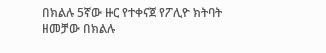በክልሉ 5ኛው ዙር የተቀናጀ የፖሊዮ ክትባት ዘመቻው በክልሉ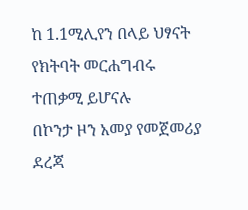ከ 1.1ሚሊየን በላይ ህፃናት የክትባት መርሐግብሩ ተጠቃሚ ይሆናሉ
በኮንታ ዞን አመያ የመጀመሪያ ደረጃ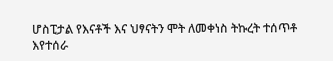ሆስፒታል የእናቶች እና ህፃናትን ሞት ለመቀነስ ትኩረት ተሰጥቶ እየተሰራ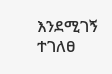እንደሚገኝ ተገለፀ